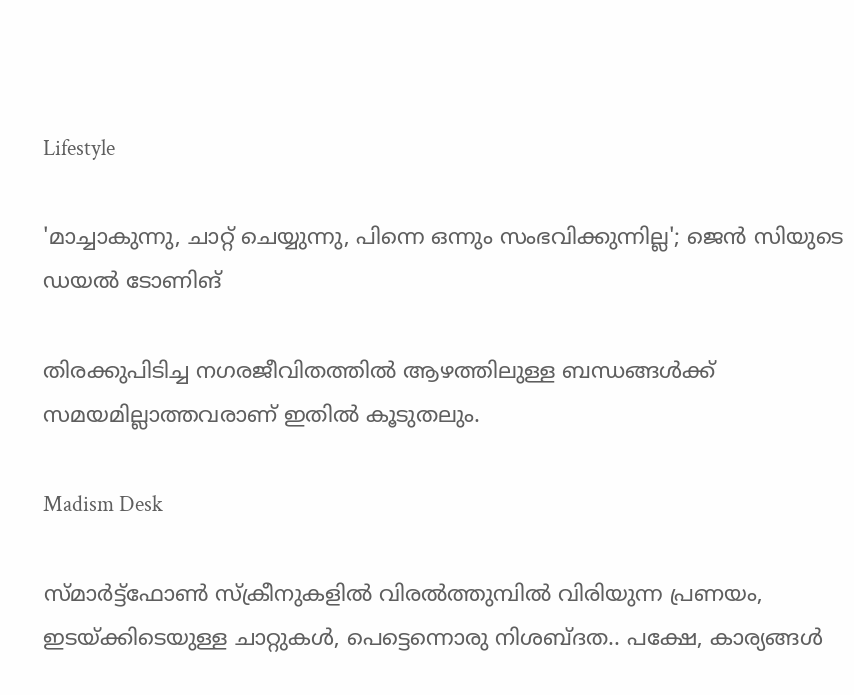Lifestyle

'മാച്ചാകുന്നു, ചാറ്റ് ചെയ്യുന്നു, പിന്നെ ഒന്നും സംഭവിക്കുന്നില്ല'; ജെൻ സിയുടെ ഡയൽ ടോണിങ്

തിരക്കുപിടിച്ച നഗരജീവിതത്തിൽ ആഴത്തിലുള്ള ബന്ധങ്ങൾക്ക് സമയമില്ലാത്തവരാണ് ഇതിൽ കൂടുതലും.

Madism Desk

സ്മാർട്ട്ഫോൺ സ്ക്രീനുകളിൽ വിരൽത്തുമ്പിൽ വിരിയുന്ന പ്രണയം, ഇടയ്ക്കിടെയുള്ള ചാറ്റുകൾ, പെട്ടെന്നൊരു നിശബ്ദത.. പക്ഷേ, കാര്യങ്ങൾ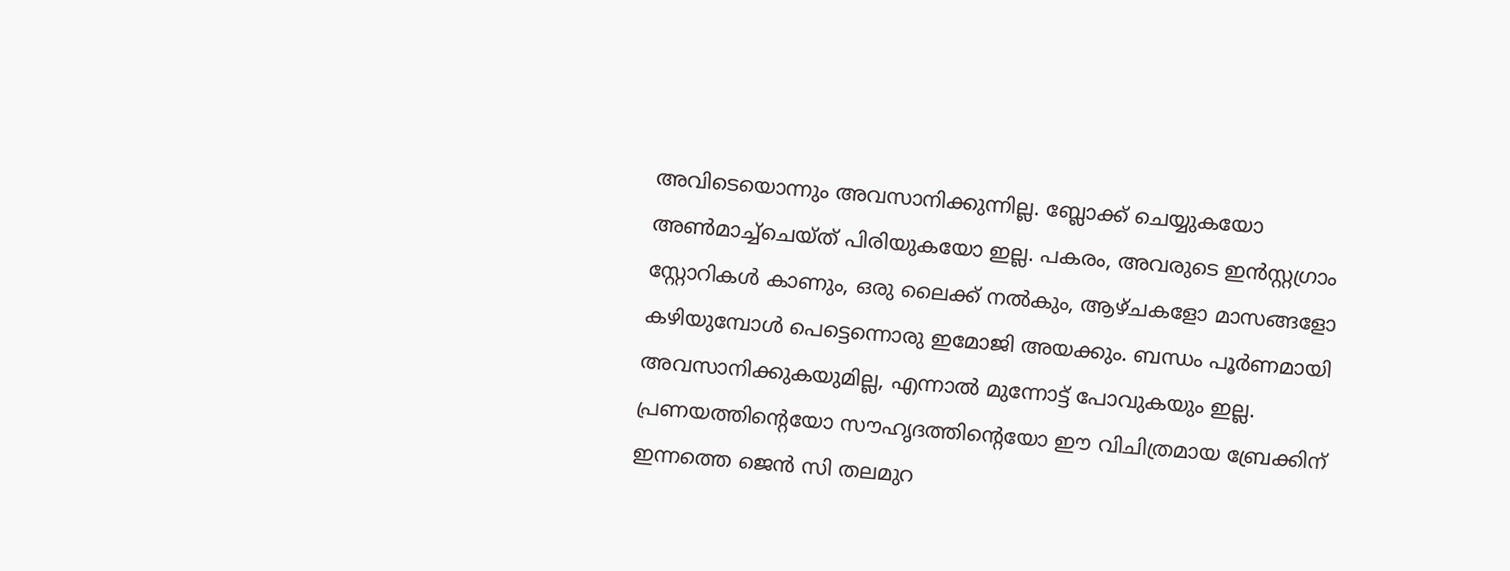അവിടെയൊന്നും അവസാനിക്കുന്നില്ല. ബ്ലോക്ക് ചെയ്യുകയോ അൺമാച്ച്ചെയ്ത് പിരിയുകയോ ഇല്ല. പകരം, അവരുടെ ഇൻസ്റ്റഗ്രാം സ്റ്റോറികൾ കാണും, ഒരു ലൈക്ക് നൽകും, ആഴ്ചകളോ മാസങ്ങളോ കഴിയുമ്പോൾ പെട്ടെന്നൊരു ഇമോജി അയക്കും. ബന്ധം പൂർണമായി അവസാനിക്കുകയുമില്ല, എന്നാൽ മുന്നോട്ട് പോവുകയും ഇല്ല. പ്രണയത്തിന്റെയോ സൗഹൃദത്തിന്റെയോ ഈ വിചിത്രമായ ബ്രേക്കിന് ഇന്നത്തെ ജെൻ സി തലമുറ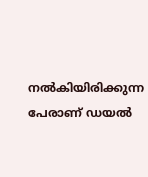നൽകിയിരിക്കുന്ന പേരാണ് ഡയൽ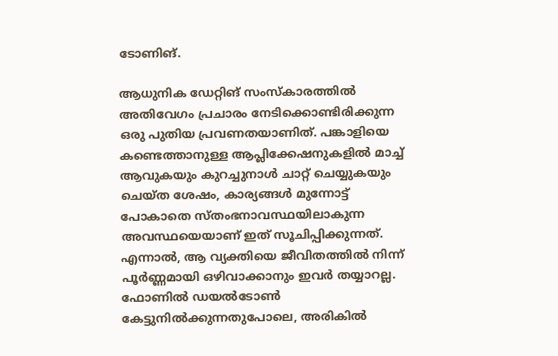ടോണിങ്.

ആധുനിക ഡേറ്റിങ് സംസ്കാരത്തിൽ അതിവേഗം പ്രചാരം നേടിക്കൊണ്ടിരിക്കുന്ന ഒരു പുതിയ പ്രവണതയാണിത്. പങ്കാളിയെ കണ്ടെത്താനുള്ള ആപ്ലിക്കേഷനുകളിൽ മാച്ച് ആവുകയും കുറച്ചുനാൾ ചാറ്റ് ചെയ്യുകയും ചെയ്ത ശേഷം, കാര്യങ്ങൾ മുന്നോട്ട് പോകാതെ സ്തംഭനാവസ്ഥയിലാകുന്ന അവസ്ഥയെയാണ് ഇത് സൂചിപ്പിക്കുന്നത്. എന്നാൽ, ആ വ്യക്തിയെ ജീവിതത്തിൽ നിന്ന് പൂർണ്ണമായി ഒഴിവാക്കാനും ഇവർ തയ്യാറല്ല. ഫോണിൽ ഡയൽടോൺ കേട്ടുനിൽക്കുന്നതുപോലെ, അരികിൽ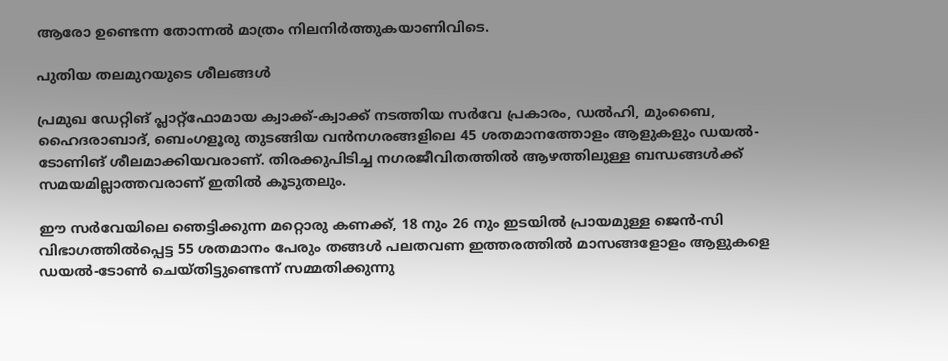ആരോ ഉണ്ടെന്ന തോന്നൽ മാത്രം നിലനിർത്തുകയാണിവിടെ.

പുതിയ തലമുറയുടെ ശീലങ്ങൾ

പ്രമുഖ ഡേറ്റിങ് പ്ലാറ്റ്‌ഫോമായ ക്വാക്ക്-ക്വാക്ക് നടത്തിയ സർവേ പ്രകാരം, ഡൽഹി, മുംബൈ, ഹൈദരാബാദ്, ബെംഗളൂരു തുടങ്ങിയ വൻനഗരങ്ങളിലെ 45 ശതമാനത്തോളം ആളുകളും ഡയൽ-ടോണിങ് ശീലമാക്കിയവരാണ്. തിരക്കുപിടിച്ച നഗരജീവിതത്തിൽ ആഴത്തിലുള്ള ബന്ധങ്ങൾക്ക് സമയമില്ലാത്തവരാണ് ഇതിൽ കൂടുതലും.

ഈ സർവേയിലെ ഞെട്ടിക്കുന്ന മറ്റൊരു കണക്ക്, 18 നും 26 നും ഇടയിൽ പ്രായമുള്ള ജെൻ-സി വിഭാഗത്തിൽപ്പെട്ട 55 ശതമാനം പേരും തങ്ങൾ പലതവണ ഇത്തരത്തിൽ മാസങ്ങളോളം ആളുകളെ ഡയൽ-ടോൺ ചെയ്തിട്ടുണ്ടെന്ന് സമ്മതിക്കുന്നു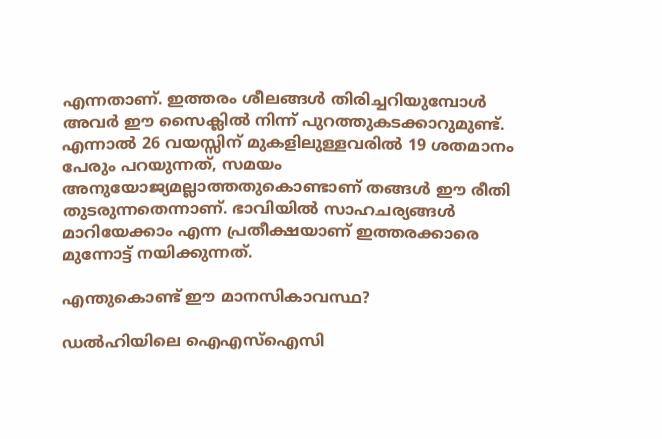എന്നതാണ്. ഇത്തരം ശീലങ്ങൾ തിരിച്ചറിയുമ്പോൾ അവർ ഈ സൈക്ലിൽ നിന്ന് പുറത്തുകടക്കാറുമുണ്ട്. എന്നാൽ 26 വയസ്സിന് മുകളിലുള്ളവരിൽ 19 ശതമാനം പേരും പറയുന്നത്, സമയം അനുയോജ്യമല്ലാത്തതുകൊണ്ടാണ് തങ്ങൾ ഈ രീതി തുടരുന്നതെന്നാണ്. ഭാവിയിൽ സാഹചര്യങ്ങൾ മാറിയേക്കാം എന്ന പ്രതീക്ഷയാണ് ഇത്തരക്കാരെ മുന്നോട്ട് നയിക്കുന്നത്.

എന്തുകൊണ്ട് ഈ മാനസികാവസ്ഥ?

ഡൽഹിയിലെ ഐഎസ്ഐസി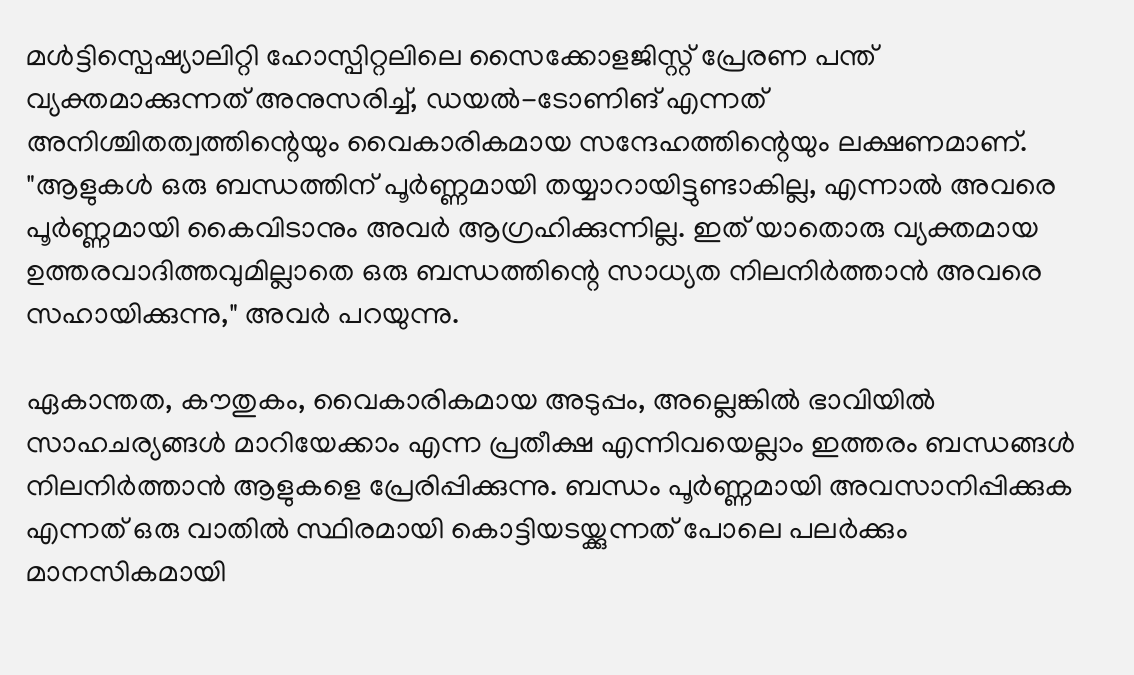മൾട്ടിസ്പെഷ്യാലിറ്റി ഹോസ്പിറ്റലിലെ സൈക്കോളജിസ്റ്റ് പ്രേരണ പന്ത് വ്യക്തമാക്കുന്നത് അനുസരിച്ച്, ഡയൽ-ടോണിങ് എന്നത് അനിശ്ചിതത്വത്തിന്റെയും വൈകാരികമായ സന്ദേഹത്തിന്റെയും ലക്ഷണമാണ്. "ആളുകൾ ഒരു ബന്ധത്തിന് പൂർണ്ണമായി തയ്യാറായിട്ടുണ്ടാകില്ല, എന്നാൽ അവരെ പൂർണ്ണമായി കൈവിടാനും അവർ ആഗ്രഹിക്കുന്നില്ല. ഇത് യാതൊരു വ്യക്തമായ ഉത്തരവാദിത്തവുമില്ലാതെ ഒരു ബന്ധത്തിന്റെ സാധ്യത നിലനിർത്താൻ അവരെ സഹായിക്കുന്നു," അവർ പറയുന്നു.

ഏകാന്തത, കൗതുകം, വൈകാരികമായ അടുപ്പം, അല്ലെങ്കിൽ ഭാവിയിൽ സാഹചര്യങ്ങൾ മാറിയേക്കാം എന്ന പ്രതീക്ഷ എന്നിവയെല്ലാം ഇത്തരം ബന്ധങ്ങൾ നിലനിർത്താൻ ആളുകളെ പ്രേരിപ്പിക്കുന്നു. ബന്ധം പൂർണ്ണമായി അവസാനിപ്പിക്കുക എന്നത് ഒരു വാതിൽ സ്ഥിരമായി കൊട്ടിയടയ്ക്കുന്നത് പോലെ പലർക്കും മാനസികമായി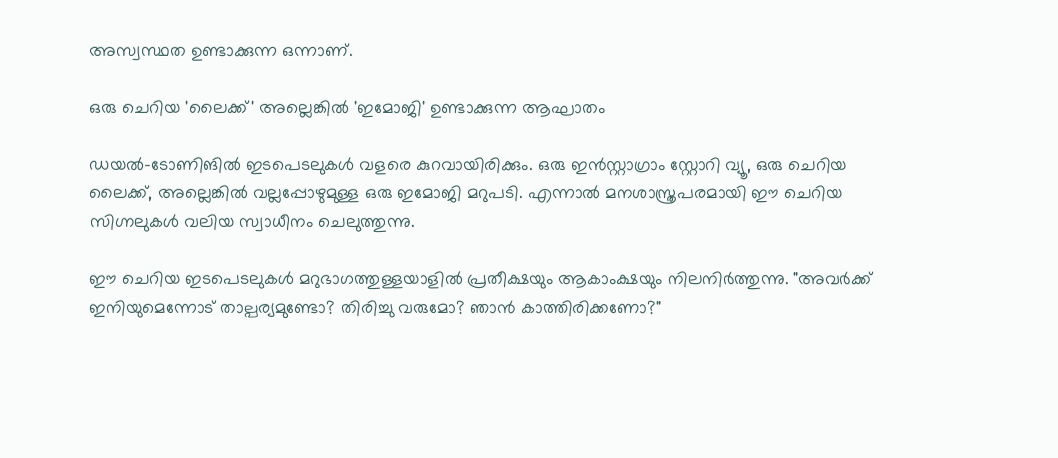അസ്വസ്ഥത ഉണ്ടാക്കുന്ന ഒന്നാണ്.

ഒരു ചെറിയ 'ലൈക്ക്' അല്ലെങ്കിൽ 'ഇമോജി' ഉണ്ടാക്കുന്ന ആഘാതം

ഡയൽ-ടോണിങിൽ ഇടപെടലുകൾ വളരെ കുറവായിരിക്കും. ഒരു ഇൻസ്റ്റാഗ്രാം സ്റ്റോറി വ്യൂ, ഒരു ചെറിയ ലൈക്ക്, അല്ലെങ്കിൽ വല്ലപ്പോഴുമുള്ള ഒരു ഇമോജി മറുപടി. എന്നാൽ മനശാസ്ത്രപരമായി ഈ ചെറിയ സിഗ്നലുകൾ വലിയ സ്വാധീനം ചെലുത്തുന്നു.

ഈ ചെറിയ ഇടപെടലുകൾ മറുഭാഗത്തുള്ളയാളിൽ പ്രതീക്ഷയും ആകാംക്ഷയും നിലനിർത്തുന്നു. "അവർക്ക് ഇനിയുമെന്നോട് താല്പര്യമുണ്ടോ? തിരിച്ചു വരുമോ? ഞാൻ കാത്തിരിക്കണോ?"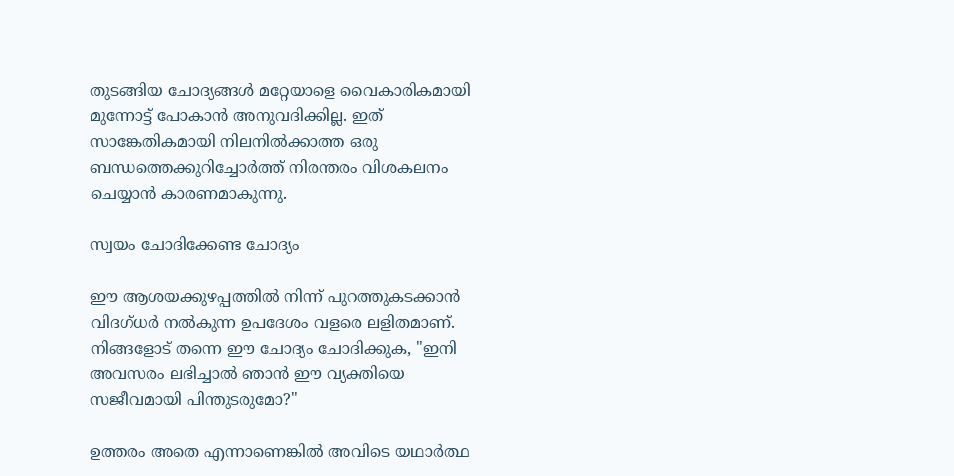തുടങ്ങിയ ചോദ്യങ്ങൾ മറ്റേയാളെ വൈകാരികമായി മുന്നോട്ട് പോകാൻ അനുവദിക്കില്ല. ഇത് സാങ്കേതികമായി നിലനിൽക്കാത്ത ഒരു ബന്ധത്തെക്കുറിച്ചോർത്ത് നിരന്തരം വിശകലനം ചെയ്യാൻ കാരണമാകുന്നു.

സ്വയം ചോദിക്കേണ്ട ചോദ്യം

ഈ ആശയക്കുഴപ്പത്തിൽ നിന്ന് പുറത്തുകടക്കാൻ വിദഗ്ധർ നൽകുന്ന ഉപദേശം വളരെ ലളിതമാണ്. നിങ്ങളോട് തന്നെ ഈ ചോദ്യം ചോദിക്കുക, "ഇനി അവസരം ലഭിച്ചാൽ ഞാൻ ഈ വ്യക്തിയെ സജീവമായി പിന്തുടരുമോ?"

ഉത്തരം അതെ എന്നാണെങ്കിൽ അവിടെ യഥാർത്ഥ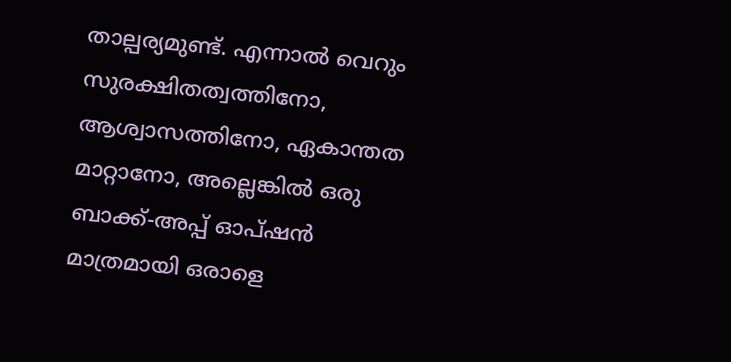താല്പര്യമുണ്ട്. എന്നാൽ വെറും സുരക്ഷിതത്വത്തിനോ, ആശ്വാസത്തിനോ, ഏകാന്തത മാറ്റാനോ, അല്ലെങ്കിൽ ഒരു ബാക്ക്-അപ്പ് ഓപ്ഷൻ മാത്രമായി ഒരാളെ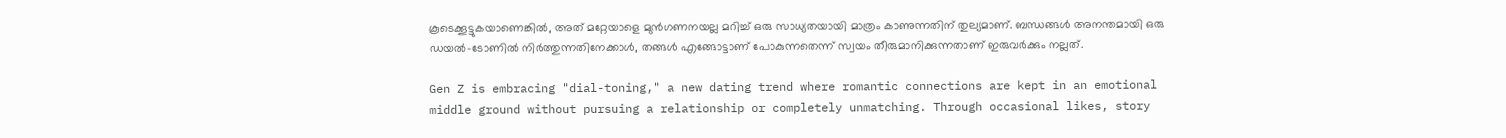കൂടെക്കൂട്ടുകയാണെങ്കിൽ, അത് മറ്റേയാളെ മുൻഗണനയല്ല മറിച്ച് ഒരു സാധ്യതയായി മാത്രം കാണുന്നതിന് തുല്യമാണ്. ബന്ധങ്ങൾ അനന്തമായി ഒരു ഡയൽ-ടോണിൽ നിർത്തുന്നതിനേക്കാൾ, തങ്ങൾ എങ്ങോട്ടാണ് പോകുന്നതെന്ന് സ്വയം തീരുമാനിക്കുന്നതാണ് ഇരുവർക്കും നല്ലത്.

Gen Z is embracing "dial-toning," a new dating trend where romantic connections are kept in an emotional middle ground without pursuing a relationship or completely unmatching. Through occasional likes, story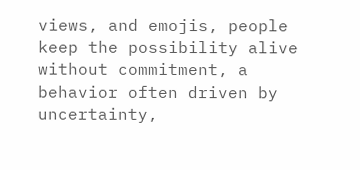views, and emojis, people keep the possibility alive without commitment, a behavior often driven by uncertainty,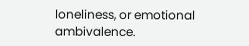loneliness, or emotional ambivalence.